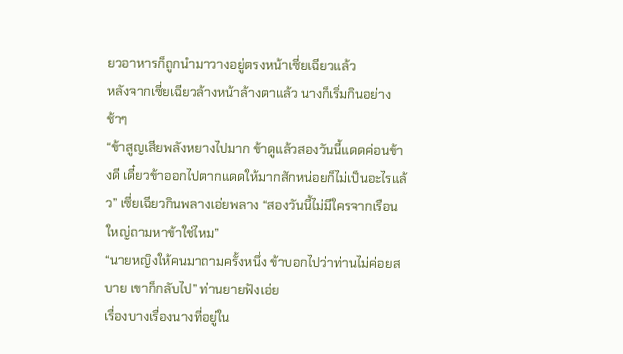ยวอาหารก็ถูกนำมาวางอยู่ตรงหน้าเซี่ยเฉียวแล้ว
หลังจากเซี่ยเฉียวล้างหน้าล้างตาแล้ว นางก็เริ่มกินอย่างช้าๆ
“ข้าสูญเสียพลังหยางไปมาก ข้าดูแล้วสองวันนี้แดดค่อนข้างดี เดี๋ยวข้าออกไปตากแดดให้มากสักหน่อยก็ไม่เป็นอะไรแล้ว” เซี่ยเฉียวกินพลางเอ่ยพลาง “สองวันนี้ไม่มีใครจากเรือนใหญ่ถามหาข้าใช่ไหม”
“นายหญิงให้คนมาถามครั้งหนึ่ง ข้าบอกไปว่าท่านไม่ค่อยสบาย เขาก็กลับไป” ท่านยายฟังเอ่ย
เรื่องบางเรื่องนางที่อยู่ใน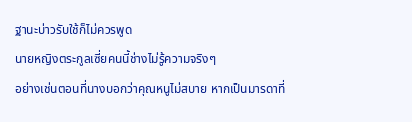ฐานะบ่าวรับใช้ก็ไม่ควรพูด
นายหญิงตระกูลเซี่ยคนนี้ช่างไม่รู้ความจริงๆ
อย่างเช่นตอนที่นางบอกว่าคุณหนูไม่สบาย หากเป็นมารดาที่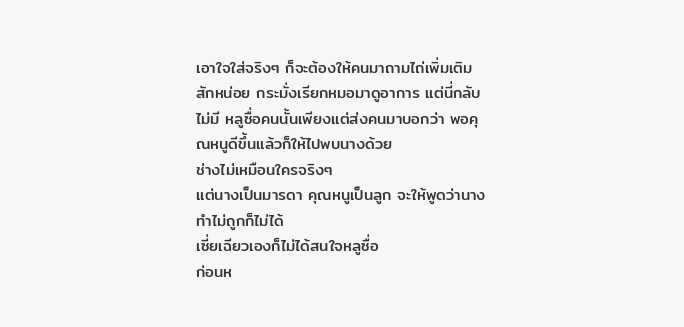เอาใจใส่จริงๆ ก็จะต้องให้คนมาถามไถ่เพิ่มเติมสักหน่อย กระมั่งเรียกหมอมาดูอาการ แต่นี่กลับไม่มี หลูซื่อคนนั้นเพียงแต่ส่งคนมาบอกว่า พอคุณหนูดีขึ้นแล้วก็ให้ไปพบนางด้วย
ช่างไม่เหมือนใครจริงๆ
แต่นางเป็นมารดา คุณหนูเป็นลูก จะให้พูดว่านางทำไม่ถูกก็ไม่ได้
เซี่ยเฉียวเองก็ไม่ได้สนใจหลูซื่อ
ก่อนห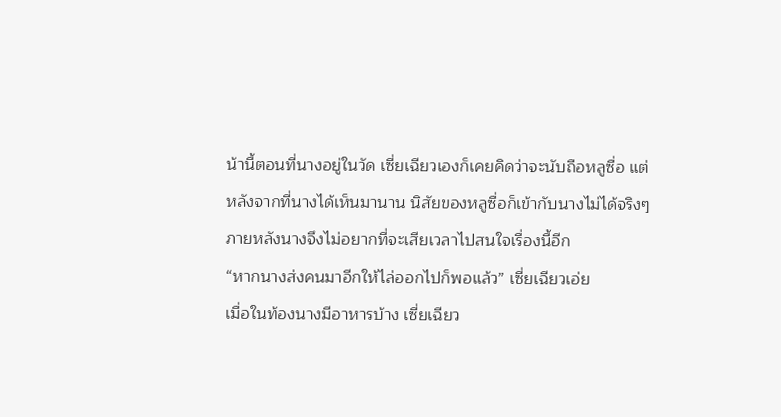น้านี้ตอนที่นางอยู่ในวัด เซี่ยเฉียวเองก็เคยคิดว่าจะนับถือหลูซื่อ แต่หลังจากที่นางได้เห็นมานาน นิสัยของหลูซื่อก็เข้ากับนางไม่ได้จริงๆ ภายหลังนางจึงไม่อยากที่จะเสียเวลาไปสนใจเรื่องนี้อีก
“หากนางส่งคนมาอีกให้ไล่ออกไปก็พอแล้ว” เซี่ยเฉียวเอ่ย
เมื่อในท้องนางมีอาหารบ้าง เซี่ยเฉียว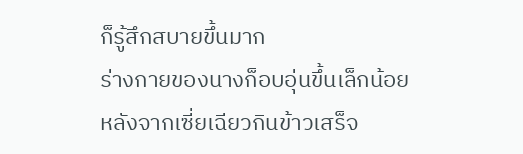ก็รู้สึกสบายขึ้นมาก
ร่างกายของนางก็อบอุ่นขึ้นเล็กน้อย
หลังจากเซี่ยเฉียวกินข้าวเสร็จ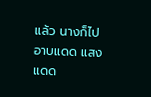แล้ว นางก็ไปอาบแดด แสงแดด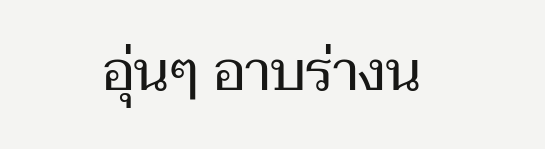อุ่นๆ อาบร่างน